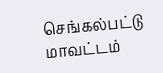செங்கல்பட்டு மாவட்டம்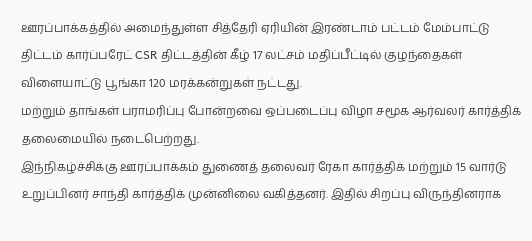ஊரப்பாக்கத்தில் அமைந்துள்ள சித்தேரி ஏரியின் இரண்டாம் பட்டம் மேம்பாட்டு திட்டம் கார்ப்பரேட் CSR திட்டத்தின் கீழ் 17 லட்சம் மதிப்பீட்டில் குழந்தைகள் விளையாட்டு பூங்கா 120 மரக்கன்றுகள் நட்டது.
மற்றும் தாங்கள் பராமரிப்பு போன்றவை ஒப்படைப்பு விழா சமூக ஆர்வலர் கார்த்திக் தலைமையில் நடைபெற்றது.
இந்நிகழ்ச்சிக்கு ஊரப்பாக்கம் துணைத் தலைவர் ரேகா கார்த்திக் மற்றும் 15 வார்டு உறுப்பினர் சாந்தி கார்த்திக் முன்னிலை வகித்தனர். இதில் சிறப்பு விருந்தினராக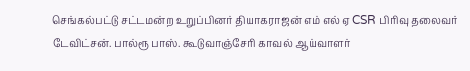செங்கல்பட்டு சட்டமன்ற உறுப்பினர் தியாகராஜன் எம் எல் ஏ CSR பிரிவு தலைவர் டேவிட்சன். பால்ரூ பாஸ். கூடுவாஞ்சேரி காவல் ஆய்வாளர்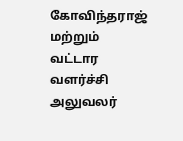கோவிந்தராஜ் மற்றும் வட்டார வளர்ச்சி அலுவலர்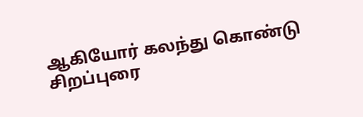ஆகியோர் கலந்து கொண்டு சிறப்புரை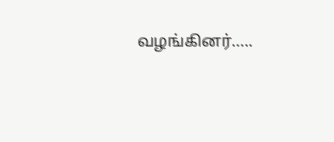வழங்கினர்…..